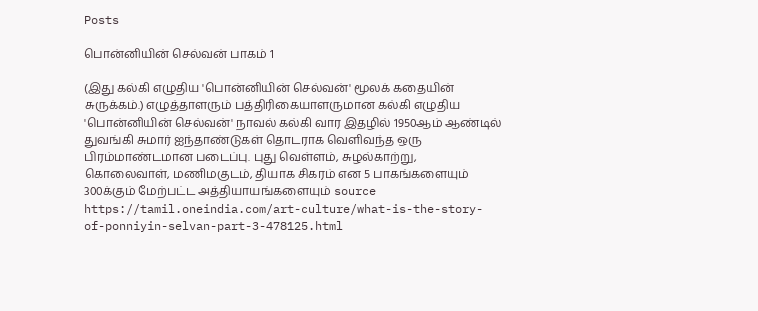Posts

பொன்னியின் செல்வன் பாகம் 1

(இது கல்கி எழுதிய 'பொன்னியின் செல்வன்' மூலக் கதையின் சுருக்கம்.) எழுத்தாளரும் பத்திரிகையாளருமான கல்கி எழுதிய 'பொன்னியின் செல்வன்' நாவல் கல்கி வார இதழில் 1950ஆம் ஆண்டில் துவங்கி சுமார் ஐந்தாண்டுகள் தொடராக வெளிவந்த ஒரு பிரம்மாண்டமான படைப்பு. புது வெள்ளம், சுழல்காற்று, கொலைவாள், மணிமகுடம், தியாக சிகரம் என 5 பாகங்களையும் 300க்கும் மேற்பட்ட அத்தியாயங்களையும் source https://tamil.oneindia.com/art-culture/what-is-the-story-of-ponniyin-selvan-part-3-478125.html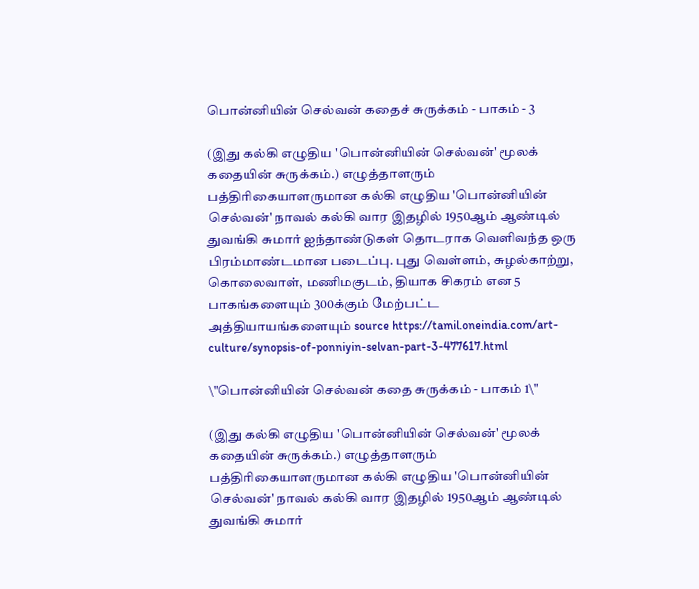பொன்னியின் செல்வன் கதைச் சுருக்கம் - பாகம் - 3

(இது கல்கி எழுதிய 'பொன்னியின் செல்வன்' மூலக் கதையின் சுருக்கம்.) எழுத்தாளரும் பத்திரிகையாளருமான கல்கி எழுதிய 'பொன்னியின் செல்வன்' நாவல் கல்கி வார இதழில் 1950ஆம் ஆண்டில் துவங்கி சுமார் ஐந்தாண்டுகள் தொடராக வெளிவந்த ஒரு பிரம்மாண்டமான படைப்பு. புது வெள்ளம், சுழல்காற்று, கொலைவாள், மணிமகுடம், தியாக சிகரம் என 5 பாகங்களையும் 300க்கும் மேற்பட்ட அத்தியாயங்களையும் source https://tamil.oneindia.com/art-culture/synopsis-of-ponniyin-selvan-part-3-477617.html

\"பொன்னியின் செல்வன் கதை சுருக்கம் - பாகம் 1\"

(இது கல்கி எழுதிய 'பொன்னியின் செல்வன்' மூலக் கதையின் சுருக்கம்.) எழுத்தாளரும் பத்திரிகையாளருமான கல்கி எழுதிய 'பொன்னியின் செல்வன்' நாவல் கல்கி வார இதழில் 1950ஆம் ஆண்டில் துவங்கி சுமார்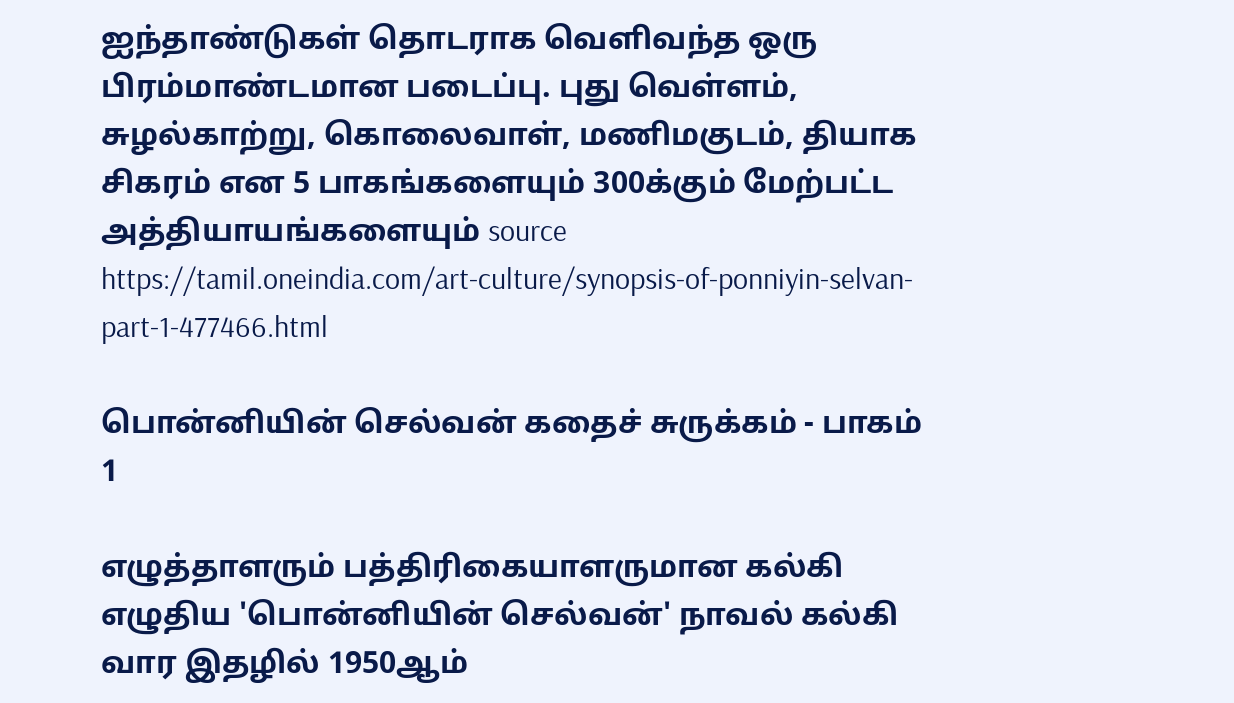ஐந்தாண்டுகள் தொடராக வெளிவந்த ஒரு பிரம்மாண்டமான படைப்பு. புது வெள்ளம், சுழல்காற்று, கொலைவாள், மணிமகுடம், தியாக சிகரம் என 5 பாகங்களையும் 300க்கும் மேற்பட்ட அத்தியாயங்களையும் source https://tamil.oneindia.com/art-culture/synopsis-of-ponniyin-selvan-part-1-477466.html

பொன்னியின் செல்வன் கதைச் சுருக்கம் - பாகம் 1

எழுத்தாளரும் பத்திரிகையாளருமான கல்கி எழுதிய 'பொன்னியின் செல்வன்' நாவல் கல்கி வார இதழில் 1950ஆம்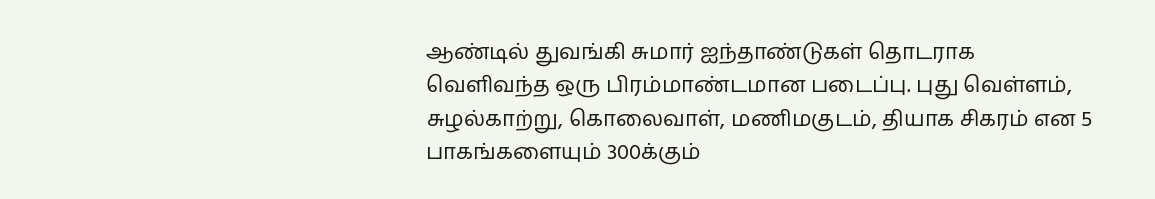ஆண்டில் துவங்கி சுமார் ஐந்தாண்டுகள் தொடராக வெளிவந்த ஒரு பிரம்மாண்டமான படைப்பு. புது வெள்ளம், சுழல்காற்று, கொலைவாள், மணிமகுடம், தியாக சிகரம் என 5 பாகங்களையும் 300க்கும்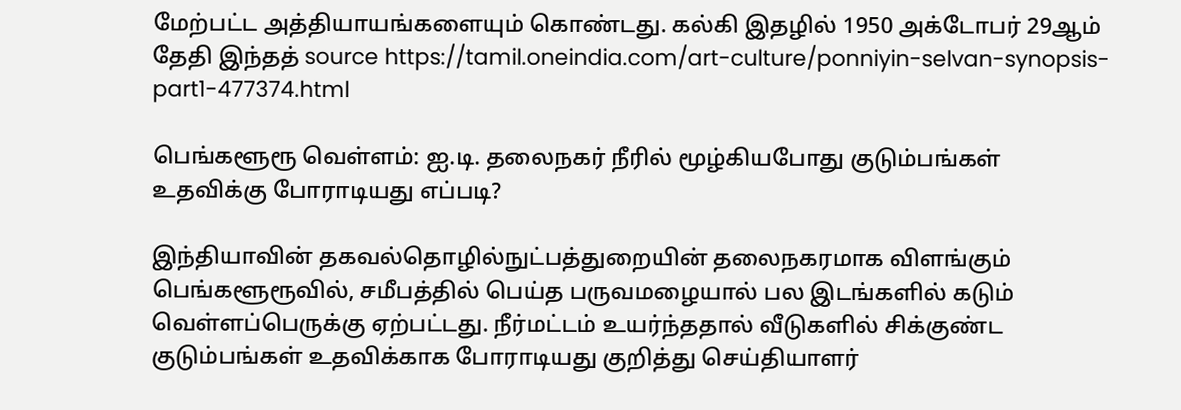மேற்பட்ட அத்தியாயங்களையும் கொண்டது. கல்கி இதழில் 1950 அக்டோபர் 29ஆம் தேதி இந்தத் source https://tamil.oneindia.com/art-culture/ponniyin-selvan-synopsis-part1-477374.html

பெங்களூரூ வெள்ளம்: ஐ.டி. தலைநகர் நீரில் மூழ்கியபோது குடும்பங்கள் உதவிக்கு போராடியது எப்படி?

இந்தியாவின் தகவல்தொழில்நுட்பத்துறையின் தலைநகரமாக விளங்கும் பெங்களூரூவில், சமீபத்தில் பெய்த பருவமழையால் பல இடங்களில் கடும் வெள்ளப்பெருக்கு ஏற்பட்டது. நீர்மட்டம் உயர்ந்ததால் வீடுகளில் சிக்குண்ட குடும்பங்கள் உதவிக்காக போராடியது குறித்து செய்தியாளர்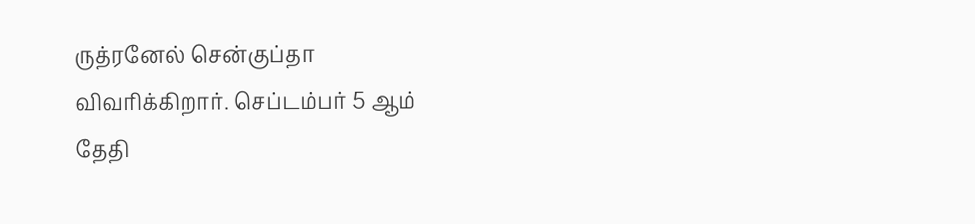ருத்ரனேல் சென்குப்தா விவரிக்கிறார். செப்டம்பர் 5 ஆம் தேதி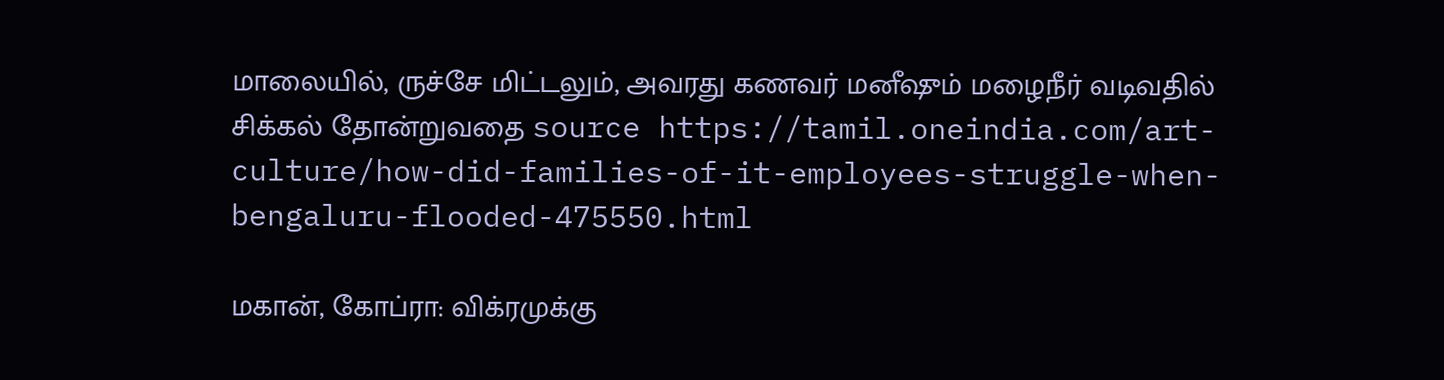மாலையில், ருச்சே மிட்டலும், அவரது கணவர் மனீஷும் மழைநீர் வடிவதில் சிக்கல் தோன்றுவதை source https://tamil.oneindia.com/art-culture/how-did-families-of-it-employees-struggle-when-bengaluru-flooded-475550.html

மகான், கோப்ரா: விக்ரமுக்கு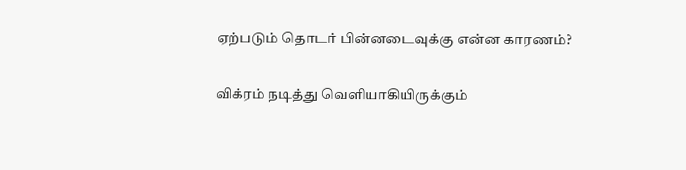ஏற்படும் தொடர் பின்னடைவுக்கு என்ன காரணம்?

விக்ரம் நடித்து வெளியாகியிருக்கும்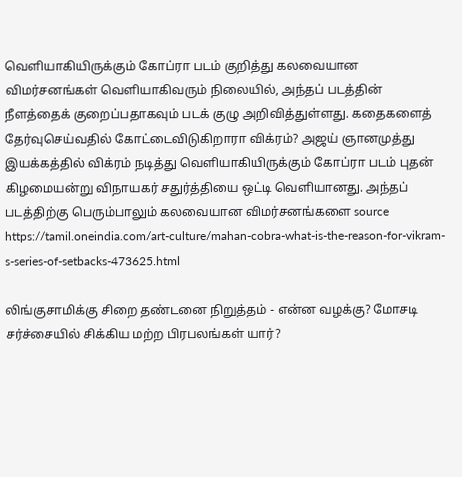வெளியாகியிருக்கும் கோப்ரா படம் குறித்து கலவையான விமர்சனங்கள் வெளியாகிவரும் நிலையில், அந்தப் படத்தின் நீளத்தைக் குறைப்பதாகவும் படக் குழு அறிவித்துள்ளது. கதைகளைத் தேர்வுசெய்வதில் கோட்டைவிடுகிறாரா விக்ரம்? அஜய் ஞானமுத்து இயக்கத்தில் விக்ரம் நடித்து வெளியாகியிருக்கும் கோப்ரா படம் புதன் கிழமையன்று விநாயகர் சதுர்த்தியை ஒட்டி வெளியானது. அந்தப் படத்திற்கு பெரும்பாலும் கலவையான விமர்சனங்களை source https://tamil.oneindia.com/art-culture/mahan-cobra-what-is-the-reason-for-vikram-s-series-of-setbacks-473625.html

லிங்குசாமிக்கு சிறை தண்டனை நிறுத்தம் - என்ன வழக்கு? மோசடி சர்ச்சையில் சிக்கிய மற்ற பிரபலங்கள் யார்?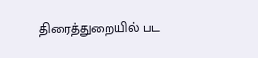திரைத்துறையில் பட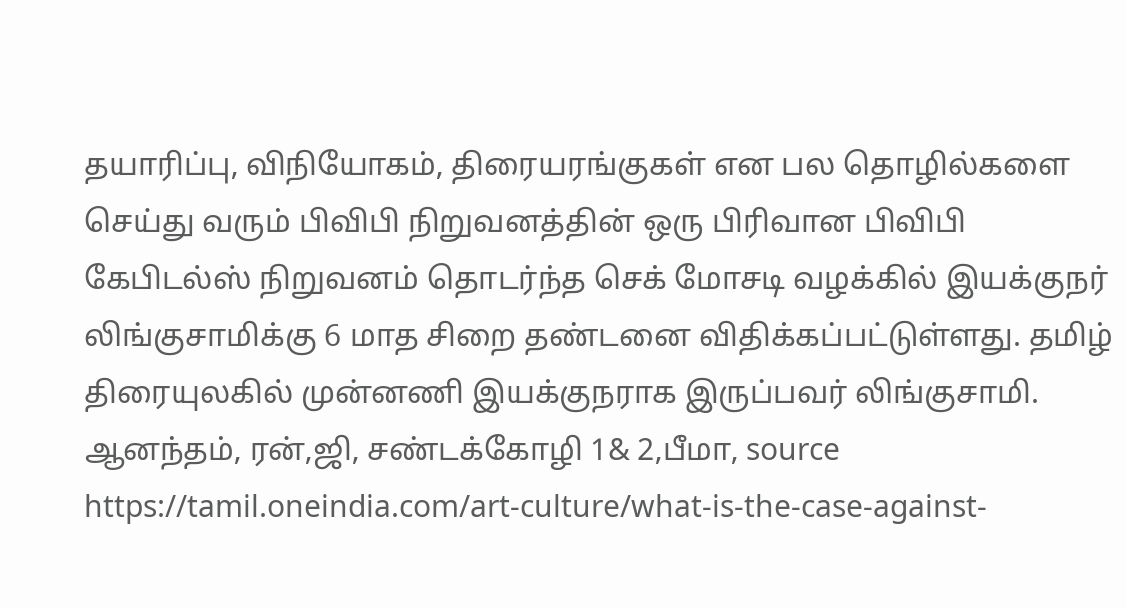தயாரிப்பு, விநியோகம், திரையரங்குகள் என பல தொழில்களை செய்து வரும் பிவிபி நிறுவனத்தின் ஒரு பிரிவான பிவிபி கேபிடல்ஸ் நிறுவனம் தொடர்ந்த செக் மோசடி வழக்கில் இயக்குநர் லிங்குசாமிக்கு 6 மாத சிறை தண்டனை விதிக்கப்பட்டுள்ளது. தமிழ் திரையுலகில் முன்னணி இயக்குநராக இருப்பவர் லிங்குசாமி. ஆனந்தம், ரன்,ஜி, சண்டக்கோழி 1& 2,பீமா, source https://tamil.oneindia.com/art-culture/what-is-the-case-against-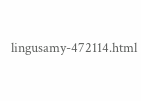lingusamy-472114.html